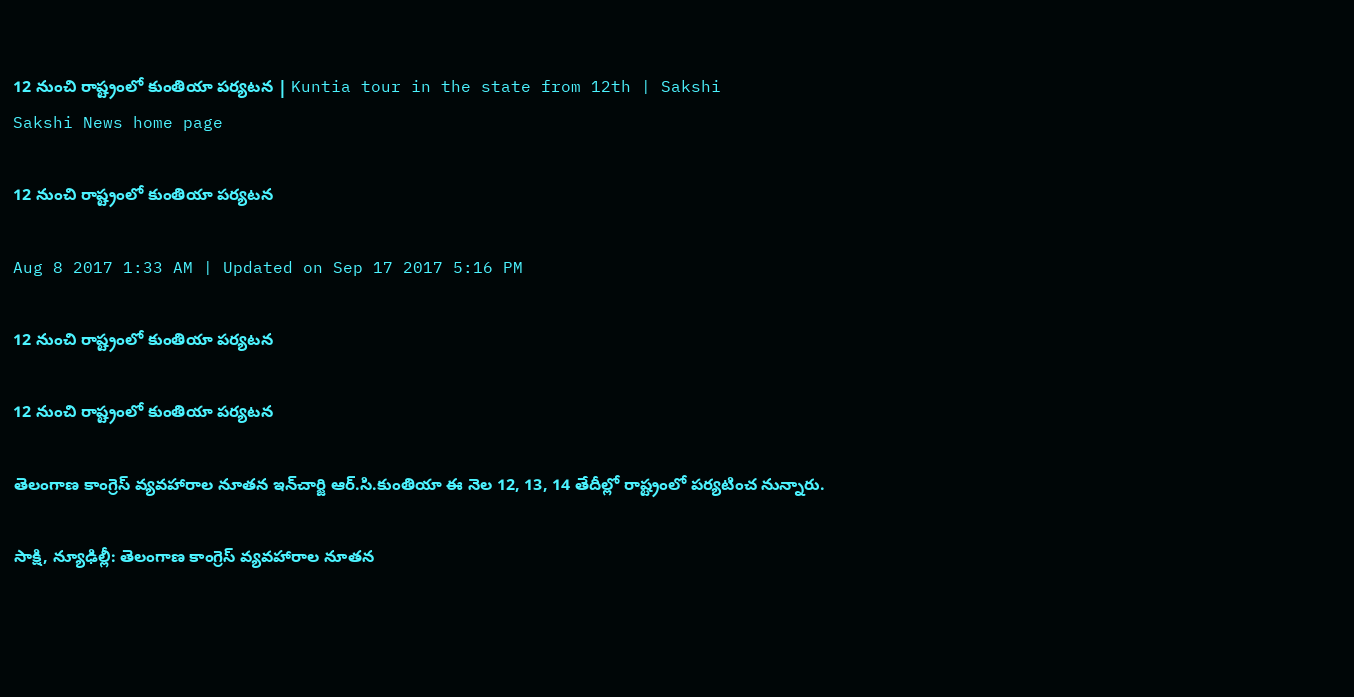12 నుంచి రాష్ట్రంలో కుంతియా పర్యటన | Kuntia tour in the state from 12th | Sakshi
Sakshi News home page

12 నుంచి రాష్ట్రంలో కుంతియా పర్యటన

Aug 8 2017 1:33 AM | Updated on Sep 17 2017 5:16 PM

12 నుంచి రాష్ట్రంలో కుంతియా పర్యటన

12 నుంచి రాష్ట్రంలో కుంతియా పర్యటన

తెలంగాణ కాంగ్రెస్‌ వ్యవహారాల నూతన ఇన్‌చార్జి ఆర్‌.సి.కుంతియా ఈ నెల 12, 13, 14 తేదీల్లో రాష్ట్రంలో పర్యటించ నున్నారు.

సాక్షి, న్యూఢిల్లీ: తెలంగాణ కాంగ్రెస్‌ వ్యవహారాల నూతన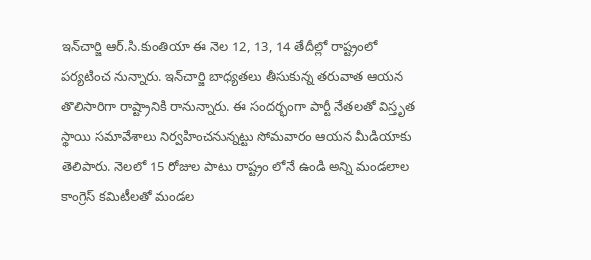ఇన్‌చార్జి ఆర్‌.సి.కుంతియా ఈ నెల 12, 13, 14 తేదీల్లో రాష్ట్రంలో పర్యటించ నున్నారు. ఇన్‌చార్జి బాధ్యతలు తీసుకున్న తరువాత ఆయన తొలిసారిగా రాష్ట్రానికి రానున్నారు. ఈ సందర్భంగా పార్టీ నేతలతో విస్తృత స్థాయి సమావేశాలు నిర్వహించనున్నట్టు సోమవారం ఆయన మీడియాకు తెలిపారు. నెలలో 15 రోజుల పాటు రాష్ట్రం లోనే ఉండి అన్ని మండలాల కాంగ్రెస్‌ కమిటీలతో మండల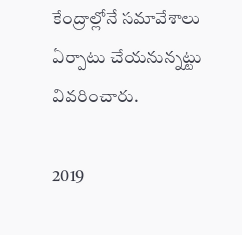కేంద్రాల్లోనే సమావేశాలు ఏర్పాటు చేయనున్నట్టు వివరించారు.

2019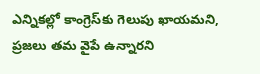ఎన్నికల్లో కాంగ్రెస్‌కు గెలుపు ఖాయమని, ప్రజలు తమ వైపే ఉన్నారని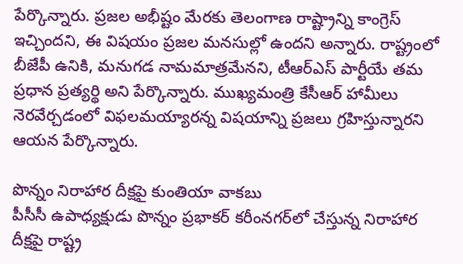పేర్కొన్నారు. ప్రజల అభీష్టం మేరకు తెలంగాణ రాష్ట్రాన్ని కాంగ్రెస్‌ ఇచ్చిందని, ఈ విషయం ప్రజల మనసుల్లో ఉందని అన్నారు. రాష్ట్రంలో బీజేపీ ఉనికి, మనుగడ నామమాత్రమేనని, టీఆర్‌ఎస్‌ పార్టీయే తమ ప్రధాన ప్రత్యర్థి అని పేర్కొన్నారు. ముఖ్యమంత్రి కేసీఆర్‌ హామీలు నెరవేర్చడంలో విఫలమయ్యారన్న విషయాన్ని ప్రజలు గ్రహిస్తున్నారని ఆయన పేర్కొన్నారు.

పొన్నం నిరాహార దీక్షపై కుంతియా వాకబు
పీసీసీ ఉపాధ్యక్షుడు పొన్నం ప్రభాకర్‌ కరీంనగర్‌లో చేస్తున్న నిరాహార దీక్షపై రాష్ట్ర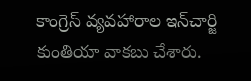కాంగ్రెస్‌ వ్యవహారాల ఇన్‌చార్జి కుంతియా వాకబు చేశారు.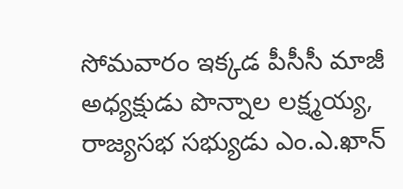సోమవారం ఇక్కడ పీసీసీ మాజీ అధ్యక్షుడు పొన్నాల లక్ష్మయ్య, రాజ్యసభ సభ్యుడు ఎం.ఎ.ఖాన్‌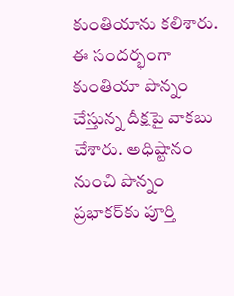కుంతియాను కలిశారు. ఈ సందర్భంగా కుంతియా పొన్నం చేస్తున్న దీక్షపై వాకబు చేశారు. అధిష్టానం నుంచి పొన్నం ప్రభాకర్‌కు పూర్తి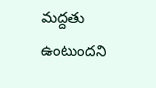మద్దతు ఉంటుందని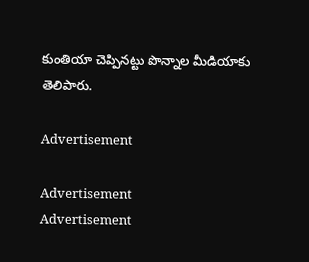కుంతియా చెప్పినట్టు పొన్నాల మీడియాకు తెలిపారు.

Advertisement

Advertisement
Advertisement